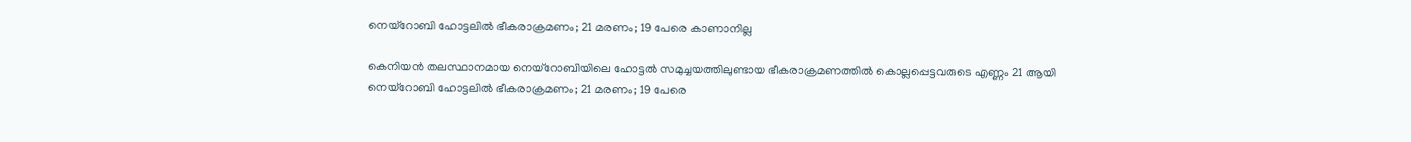നെയ്റോബി ഹോട്ടലിൽ ഭീകരാക്രമണം; 21 മരണം; 19 പേരെ കാണാനില്ല

കെനിയൻ തലസ്ഥാനമായ നെയ്റോബിയിലെ ഹോട്ടൽ സമുച്ചയത്തിലുണ്ടായ ഭീകരാക്രമണത്തിൽ കൊല്ലപ്പെട്ടവരുടെ എണ്ണം 21 ആയി
നെയ്റോബി ഹോട്ടലിൽ ഭീകരാക്രമണം; 21 മരണം; 19 പേരെ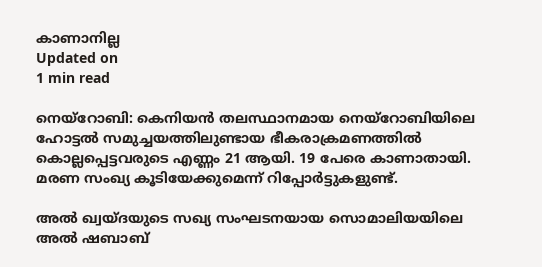കാണാനില്ല
Updated on
1 min read

നെയ്റോബി: കെനിയൻ തലസ്ഥാനമായ നെയ്റോബിയിലെ ഹോട്ടൽ സമുച്ചയത്തിലുണ്ടായ ഭീകരാക്രമണത്തിൽ കൊല്ലപ്പെട്ടവരുടെ എണ്ണം 21 ആയി. 19 പേരെ കാണാതായി. മരണ സംഖ്യ കൂടിയേക്കുമെന്ന് റിപ്പോർട്ടുകളുണ്ട്.

അൽ ഖ്വയ്ദയുടെ സഖ്യ സംഘടനയായ സൊമാലിയയിലെ അൽ ഷബാബ്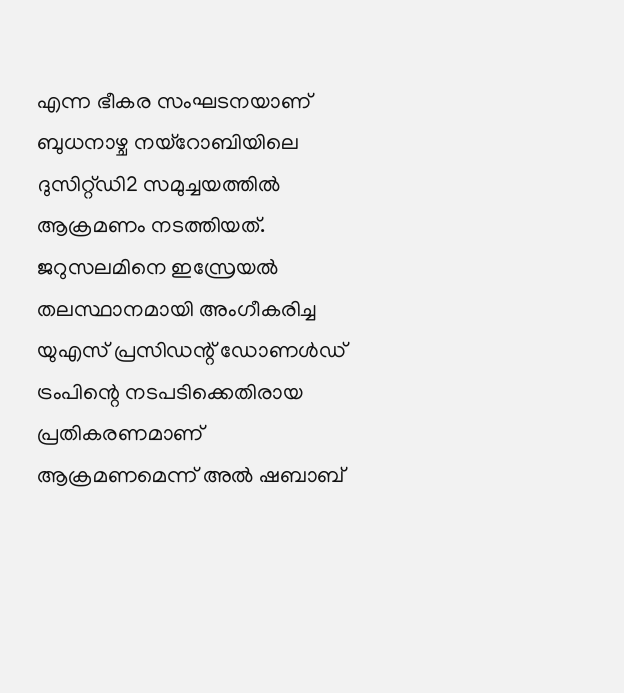എന്ന ഭീകര സംഘടനയാണ് ബുധനാഴ്ച നയ്റോബിയിലെ ദുസിറ്റ്ഡി2 സമുച്ചയത്തിൽ ആക്രമണം നടത്തിയത്. ജറുസലമിനെ ഇസ്രേയൽ തലസ്ഥാനമായി അംഗീകരിച്ച യുഎസ് പ്രസിഡന്റ് ഡോണൾഡ് ട്രംപിന്റെ നടപടിക്കെതിരായ പ്രതികരണമാണ് ആക്രമണമെന്ന് അൽ ഷബാബ്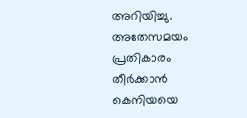അറിയിച്ചു. അതേസമയം പ്രതികാരം തീർക്കാൻ കെനിയയെ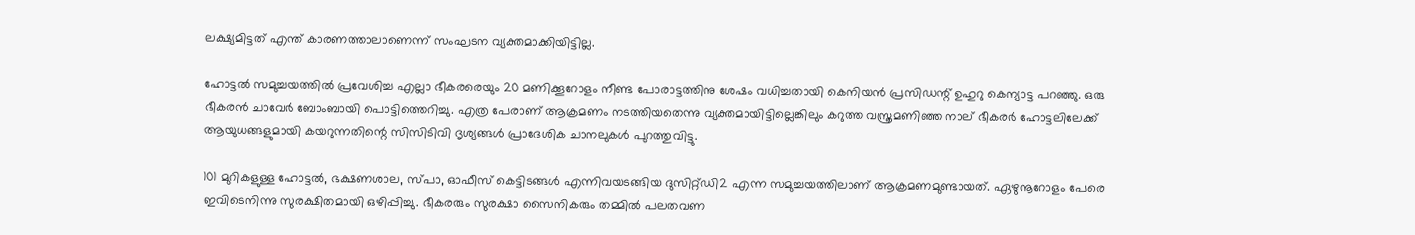ലക്ഷ്യമിട്ടത് എന്ത് കാരണത്താലാണെന്ന് സംഘടന വ്യക്തമാക്കിയിട്ടില്ല.

ഹോട്ടൽ സമുച്ചയത്തിൽ പ്രവേശിച്ച എല്ലാ ഭീകരരെയും 20 മണിക്കൂറോളം നീണ്ട പോരാട്ടത്തിനു ശേഷം വധിച്ചതായി കെനിയൻ പ്രസിഡന്റ് ഉഹുറു കെന്യാട്ട പറഞ്ഞു. ഒരു ഭീകരൻ ചാവേർ ബോംബായി പൊട്ടിത്തെറിച്ചു. എത്ര പേരാണ് ആക്രമണം നടത്തിയതെന്നു വ്യക്തമായിട്ടില്ലെങ്കിലും കറുത്ത വസ്ത്രമണി‍ഞ്ഞ നാല് ഭീകരർ ഹോട്ടലിലേക്ക് ആയുധങ്ങളുമായി കയറുന്നതിന്റെ സിസിടിവി ദൃശ്യങ്ങൾ പ്രാദേശിക ചാനലുകൾ പുറത്തുവിട്ടു.

101 മുറികളുള്ള ഹോട്ടൽ, ഭക്ഷണശാല, സ്പാ, ഓഫീസ് കെട്ടിടങ്ങൾ എന്നിവയടങ്ങിയ ദുസിറ്റ്ഡി2 എന്ന സമുച്ചയത്തിലാണ് ആക്രമണമുണ്ടായത്. ഏഴുനൂറോളം പേരെ ഇവിടെനിന്നു സുരക്ഷിതമായി ഒഴിപ്പിച്ചു. ഭീകരരും സുരക്ഷാ സൈനികരും തമ്മിൽ പലതവണ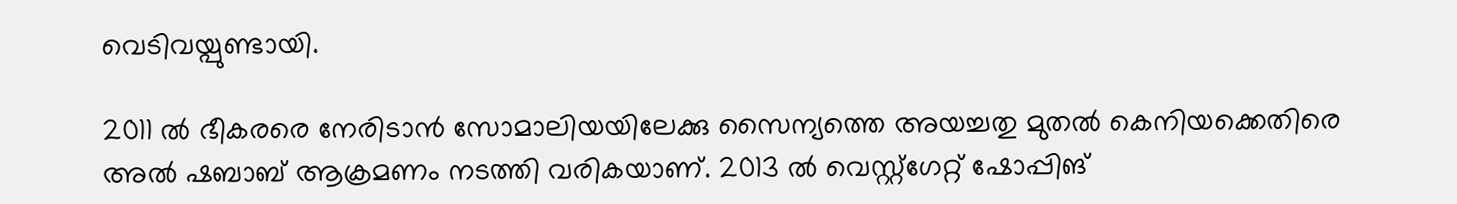വെടിവയ്പുണ്ടായി.

2011 ൽ ഭീകരരെ നേരിടാൻ സോമാലിയയിലേക്കു സൈന്യത്തെ അയച്ചതു മുതൽ കെനിയക്കെതിരെ അൽ ഷബാബ് ആക്രമണം നടത്തി വരികയാണ്. 2013 ൽ വെസ്റ്റ്ഗേറ്റ് ഷോപ്പിങ്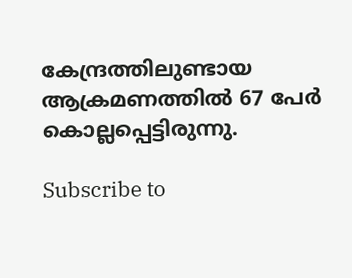കേന്ദ്രത്തിലുണ്ടായ ആക്രമണത്തിൽ 67 പേർ കൊല്ലപ്പെട്ടിരുന്നു.

Subscribe to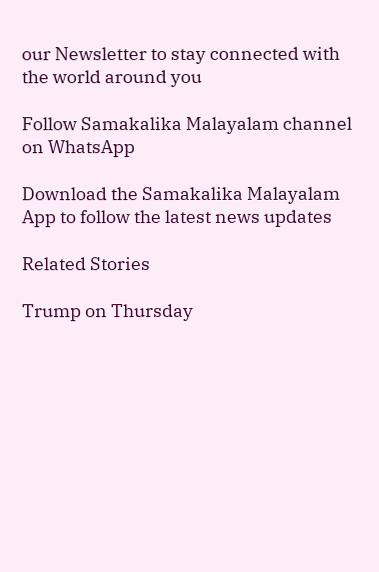our Newsletter to stay connected with the world around you

Follow Samakalika Malayalam channel on WhatsApp

Download the Samakalika Malayalam App to follow the latest news updates

Related Stories

Trump on Thursday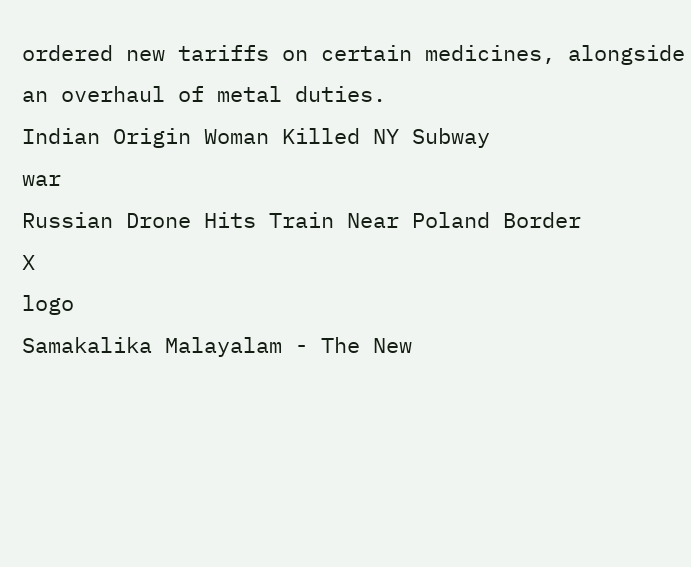ordered new tariffs on certain medicines, alongside an overhaul of metal duties.
Indian Origin Woman Killed NY Subway
war
Russian Drone Hits Train Near Poland Border
X
logo
Samakalika Malayalam - The New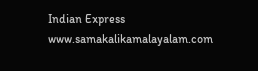Indian Express
www.samakalikamalayalam.com